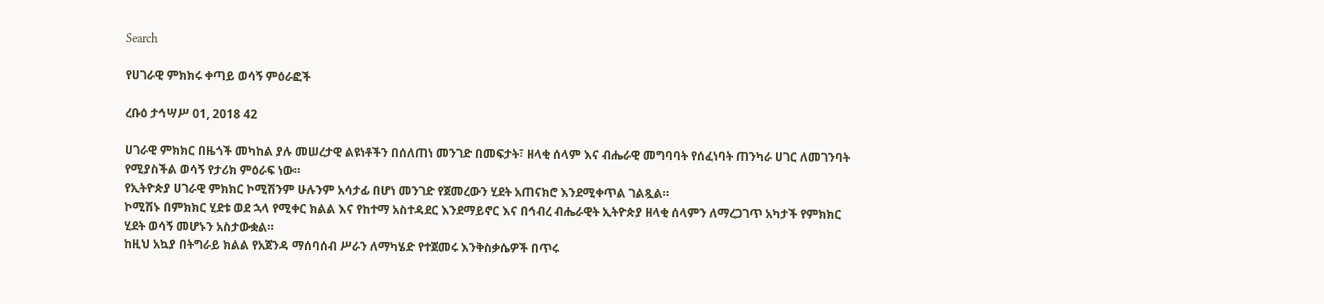Search

የሀገራዊ ምክክሩ ቀጣይ ወሳኝ ምዕራፎች

ረቡዕ ታኅሣሥ 01, 2018 42

ሀገራዊ ምክክር በዜጎች መካከል ያሉ መሠረታዊ ልዩነቶችን በሰለጠነ መንገድ በመፍታት፣ ዘላቂ ሰላም እና ብሔራዊ መግባባት የሰፈነባት ጠንካራ ሀገር ለመገንባት የሚያስችል ወሳኝ የታሪክ ምዕራፍ ነው።
የኢትዮጵያ ሀገራዊ ምክክር ኮሚሽንም ሁሉንም አሳታፊ በሆነ መንገድ የጀመረውን ሂደት አጠናክሮ እንደሚቀጥል ገልጿል።
ኮሚሽኑ በምክክር ሂደቱ ወደ ኋላ የሚቀር ክልል እና የከተማ አስተዳደር እንደማይኖር እና በኅብረ ብሔራዊት ኢትዮጵያ ዘላቂ ሰላምን ለማረጋገጥ አካታች የምክክር ሂደት ወሳኝ መሆኑን አስታውቋል።
ከዚህ አኳያ በትግራይ ክልል የአጀንዳ ማሰባሰብ ሥራን ለማካሄድ የተጀመሩ እንቅስቃሴዎች በጥሩ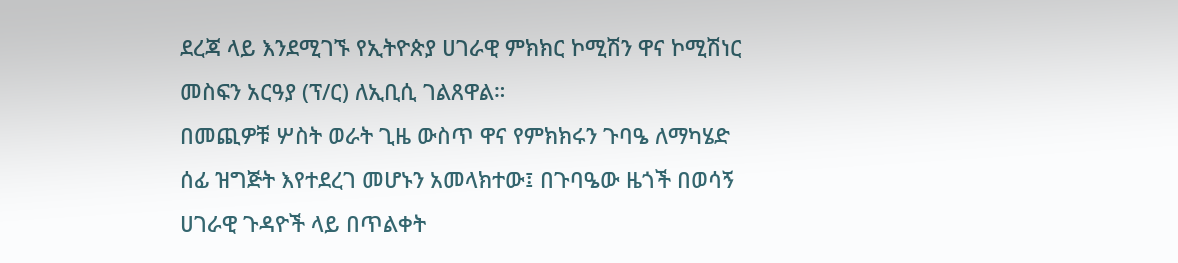ደረጃ ላይ እንደሚገኙ የኢትዮጵያ ሀገራዊ ምክክር ኮሚሽን ዋና ኮሚሽነር መስፍን አርዓያ (ፕ/ር) ለኢቢሲ ገልጸዋል።
በመጪዎቹ ሦስት ወራት ጊዜ ውስጥ ዋና የምክክሩን ጉባዔ ለማካሄድ ሰፊ ዝግጅት እየተደረገ መሆኑን አመላክተው፤ በጉባዔው ዜጎች በወሳኝ ሀገራዊ ጉዳዮች ላይ በጥልቀት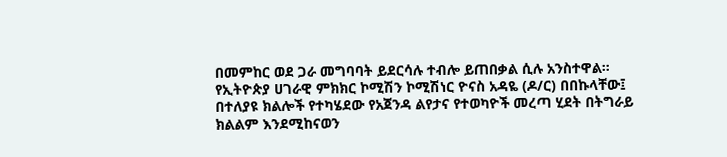በመምከር ወደ ጋራ መግባባት ይደርሳሉ ተብሎ ይጠበቃል ሲሉ አንስተዋል።
የኢትዮጵያ ሀገራዊ ምክክር ኮሚሽን ኮሚሽነር ዮናስ አዳዬ (ዶ/ር) በበኩላቸው፤ በተለያዩ ክልሎች የተካሄደው የአጀንዳ ልየታና የተወካዮች መረጣ ሂደት በትግራይ ክልልም እንደሚከናወን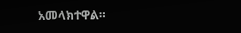አመላክተዋል።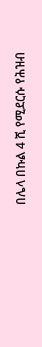በሌላ በኩል 4 ሺ የሚደርሱ የሕዝብ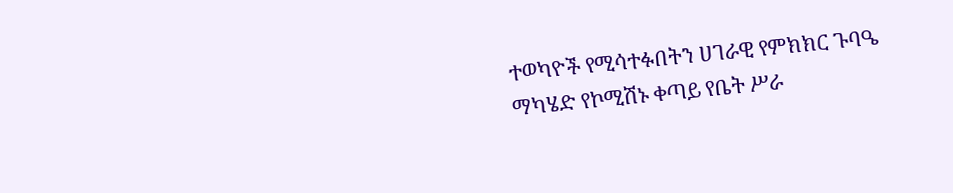ተወካዮች የሚሳተፉበትን ሀገራዊ የምክክር ጉባዔ ማካሄድ የኮሚሽኑ ቀጣይ የቤት ሥራ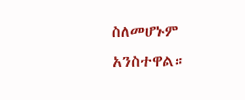ስለመሆኑም አንስተዋል።